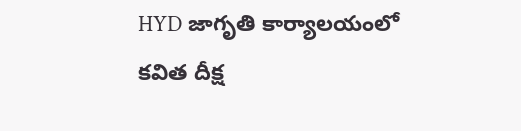HYD జాగృతి కార్యాలయంలో కవిత దీక్ష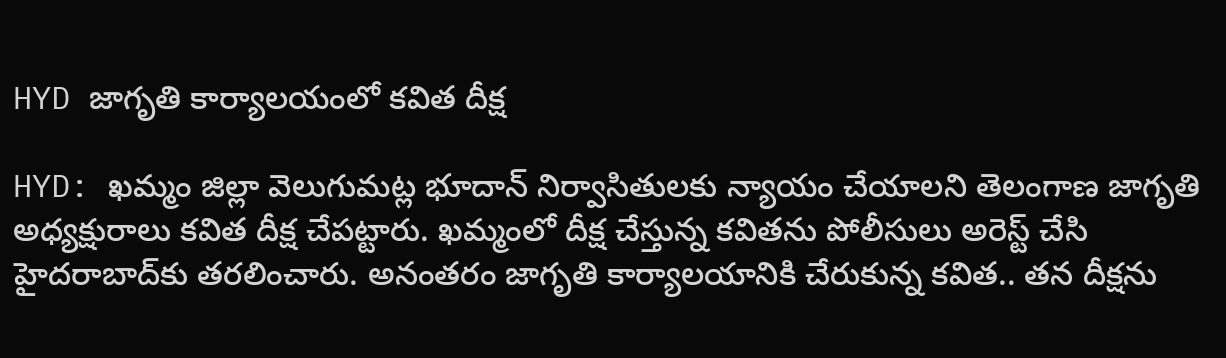HYD జాగృతి కార్యాలయంలో కవిత దీక్ష

HYD: ఖమ్మం జిల్లా వెలుగుమట్ల భూదాన్ నిర్వాసితులకు న్యాయం చేయాలని తెలంగాణ జాగృతి అధ్యక్షురాలు కవిత దీక్ష చేపట్టారు. ఖమ్మంలో దీక్ష చేస్తున్న కవితను పోలీసులు అరెస్ట్ చేసి హైదరాబాద్‌కు తరలించారు. అనంతరం జాగృతి కార్యాలయానికి చేరుకున్న కవిత.. తన దీక్షను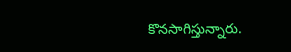కొనసాగిస్తున్నారు.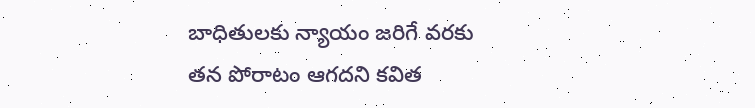బాధితులకు న్యాయం జరిగే వరకు తన పోరాటం ఆగదని కవిత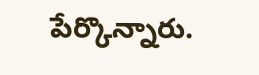పేర్కొన్నారు.